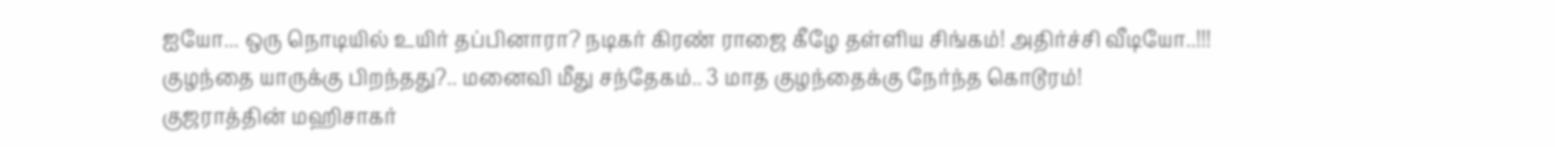ஐயோ... ஒரு நொடியில் உயிர் தப்பினாரா? நடிகர் கிரண் ராஜை கீழே தள்ளிய சிங்கம்! அதிர்ச்சி வீடியோ..!!!
குழந்தை யாருக்கு பிறந்தது?.. மனைவி மீது சந்தேகம்.. 3 மாத குழந்தைக்கு நேர்ந்த கொடூரம்!
குஜராத்தின் மஹிசாகர்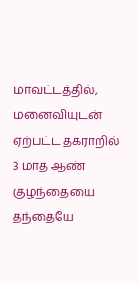மாவட்டத்தில், மனைவியுடன் ஏற்பட்ட தகராறில் 3 மாத ஆண் குழந்தையை தந்தையே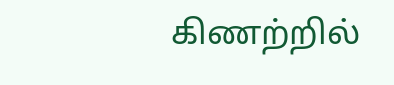கிணற்றில்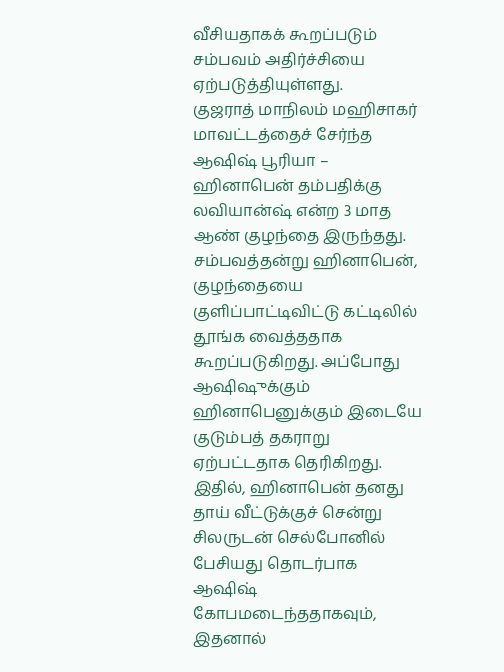வீசியதாகக் கூறப்படும் சம்பவம் அதிர்ச்சியை ஏற்படுத்தியுள்ளது.
குஜராத் மாநிலம் மஹிசாகர் மாவட்டத்தைச் சேர்ந்த ஆஷிஷ் பூரியா – ஹினாபென் தம்பதிக்கு லவியான்ஷ் என்ற 3 மாத ஆண் குழந்தை இருந்தது. சம்பவத்தன்று ஹினாபென், குழந்தையை குளிப்பாட்டிவிட்டு கட்டிலில் தூங்க வைத்ததாக கூறப்படுகிறது. அப்போது ஆஷிஷுக்கும் ஹினாபெனுக்கும் இடையே குடும்பத் தகராறு ஏற்பட்டதாக தெரிகிறது.
இதில், ஹினாபென் தனது தாய் வீட்டுக்குச் சென்று சிலருடன் செல்போனில் பேசியது தொடர்பாக ஆஷிஷ் கோபமடைந்ததாகவும், இதனால்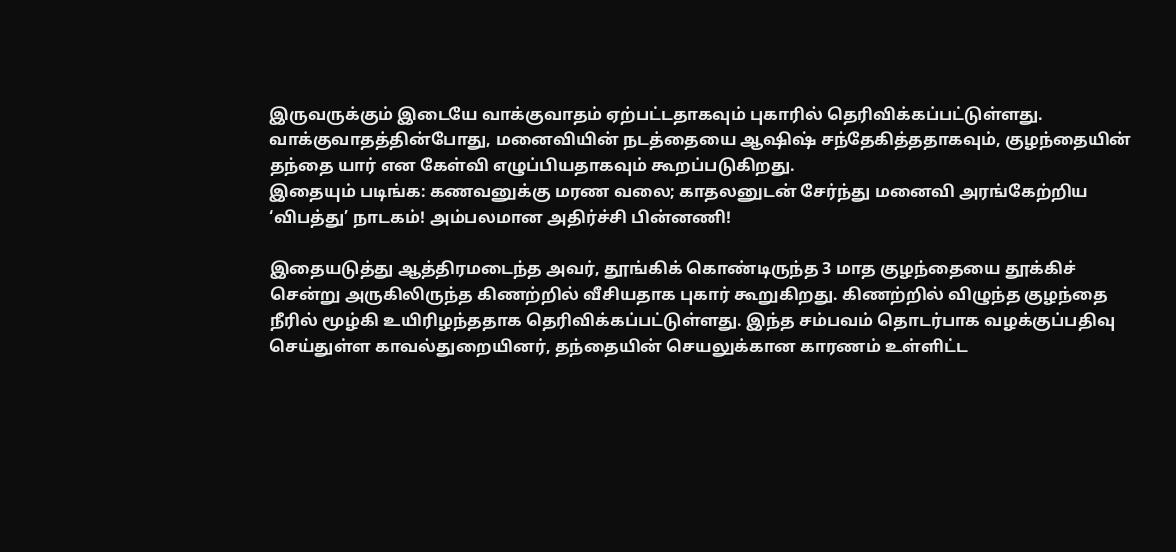இருவருக்கும் இடையே வாக்குவாதம் ஏற்பட்டதாகவும் புகாரில் தெரிவிக்கப்பட்டுள்ளது. வாக்குவாதத்தின்போது, மனைவியின் நடத்தையை ஆஷிஷ் சந்தேகித்ததாகவும், குழந்தையின் தந்தை யார் என கேள்வி எழுப்பியதாகவும் கூறப்படுகிறது.
இதையும் படிங்க: கணவனுக்கு மரண வலை; காதலனுடன் சேர்ந்து மனைவி அரங்கேற்றிய ‘விபத்து’ நாடகம்! அம்பலமான அதிர்ச்சி பின்னணி!

இதையடுத்து ஆத்திரமடைந்த அவர், தூங்கிக் கொண்டிருந்த 3 மாத குழந்தையை தூக்கிச் சென்று அருகிலிருந்த கிணற்றில் வீசியதாக புகார் கூறுகிறது. கிணற்றில் விழுந்த குழந்தை நீரில் மூழ்கி உயிரிழந்ததாக தெரிவிக்கப்பட்டுள்ளது. இந்த சம்பவம் தொடர்பாக வழக்குப்பதிவு செய்துள்ள காவல்துறையினர், தந்தையின் செயலுக்கான காரணம் உள்ளிட்ட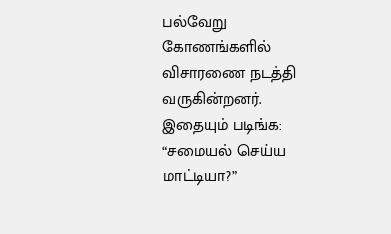பல்வேறு கோணங்களில் விசாரணை நடத்தி வருகின்றனர்.
இதையும் படிங்க: “சமையல் செய்ய மாட்டியா?”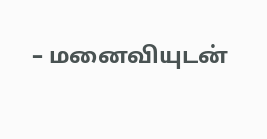– மனைவியுடன்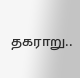தகராறு..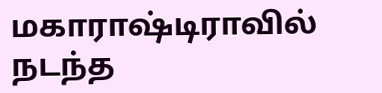மகாராஷ்டிராவில் நடந்த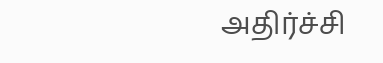அதிர்ச்சி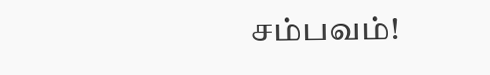சம்பவம்!